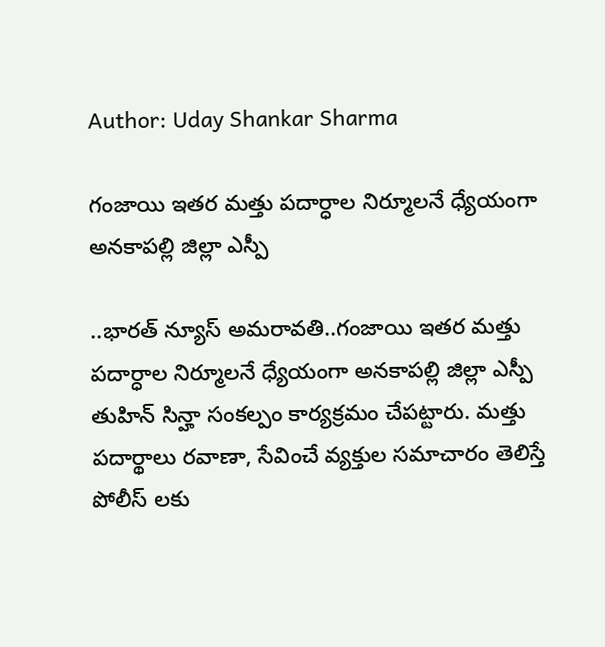Author: Uday Shankar Sharma

గంజాయి ఇతర మత్తు పదార్ధాల నిర్మూలనే ధ్యేయంగా అనకాపల్లి జిల్లా ఎస్పీ

..భారత్ న్యూస్ అమరావతి..గంజాయి ఇతర మత్తు పదార్ధాల నిర్మూలనే ధ్యేయంగా అనకాపల్లి జిల్లా ఎస్పీ తుహిన్ సిన్హా సంకల్పం కార్యక్రమం చేపట్టారు. మత్తు పదార్థాలు రవాణా, సేవించే వ్యక్తుల సమాచారం తెలిస్తే పోలీస్ లకు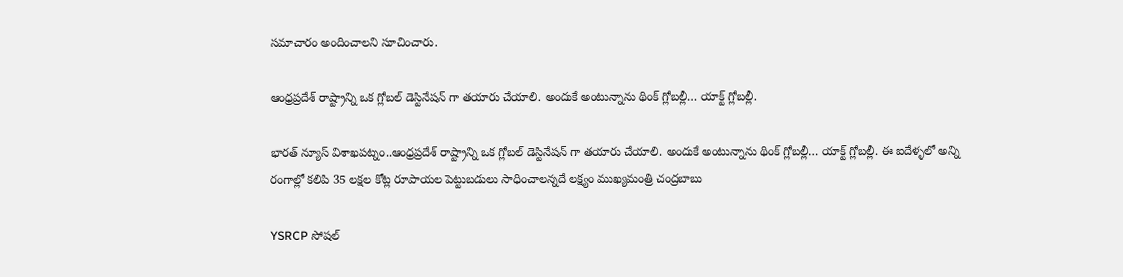సమాచారం అందించాలని సూచించారు.

ఆంధ్రప్రదేశ్ రాష్ట్రాన్ని ఒక గ్లోబల్ డెస్టినేషన్ గా తయారు చేయాలి. అందుకే అంటున్నాను థింక్ గ్లోబల్లీ… యాక్ట్ గ్లోబల్లీ.

భారత్ న్యూస్ విశాఖపట్నం..ఆంధ్రప్రదేశ్ రాష్ట్రాన్ని ఒక గ్లోబల్ డెస్టినేషన్ గా తయారు చేయాలి. అందుకే అంటున్నాను థింక్ గ్లోబల్లీ… యాక్ట్ గ్లోబల్లీ. ఈ ఐదేళ్ళలో అన్ని రంగాల్లో కలిపి 35 లక్షల కోట్ల రూపాయల పెట్టుబడులు సాధించాలన్నదే లక్ష్యం ముఖ్యమంత్రి చంద్రబాబు

YSRCP సోషల్‌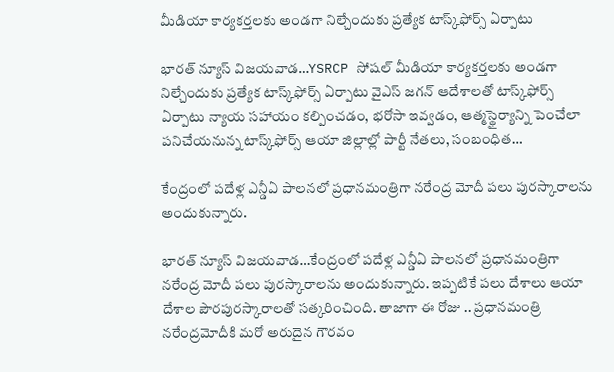మీడియా కార్యకర్తలకు అండగా నిల్చేందుకు ప్రత్యేక టాస్క్‌ఫోర్స్‌ ఏర్పాటు

భారత్ న్యూస్ విజయవాడ…YSRCP సోషల్‌ మీడియా కార్యకర్తలకు అండగా నిల్చేందుకు ప్రత్యేక టాస్క్‌ఫోర్స్‌ ఏర్పాటు వైఎస్ జగన్ ఆదేశాలతో టాస్క్‌ఫోర్స్ ఏర్పాటు న్యాయ సహాయం కల్పించడం, భరోసా ఇవ్వడం, ఆత్మస్థైర్యాన్ని పెంచేలా పనిచేయనున్న టాస్క్‌ఫోర్స్‌ ఆయా జిల్లాల్లో పార్టీ నేతలు, సంబంధిత…

కేంద్రంలో పదేళ్ల ఎన్డీఏ పాలనలో ప్రధానమంత్రిగా నరేంద్ర మోదీ పలు పురస్కారాలను అందుకున్నారు.

భారత్ న్యూస్ విజయవాడ…కేంద్రంలో పదేళ్ల ఎన్డీఏ పాలనలో ప్రధానమంత్రిగా నరేంద్ర మోదీ పలు పురస్కారాలను అందుకున్నారు. ఇప్పటికే పలు దేశాలు ఆయా దేశాల పౌరపురస్కారాలతో సత్కరించింది. తాజాగా ఈ రోజు .. ప్రధానమంత్రి నరేంద్రమోదీకి మరో అరుదైన గౌరవం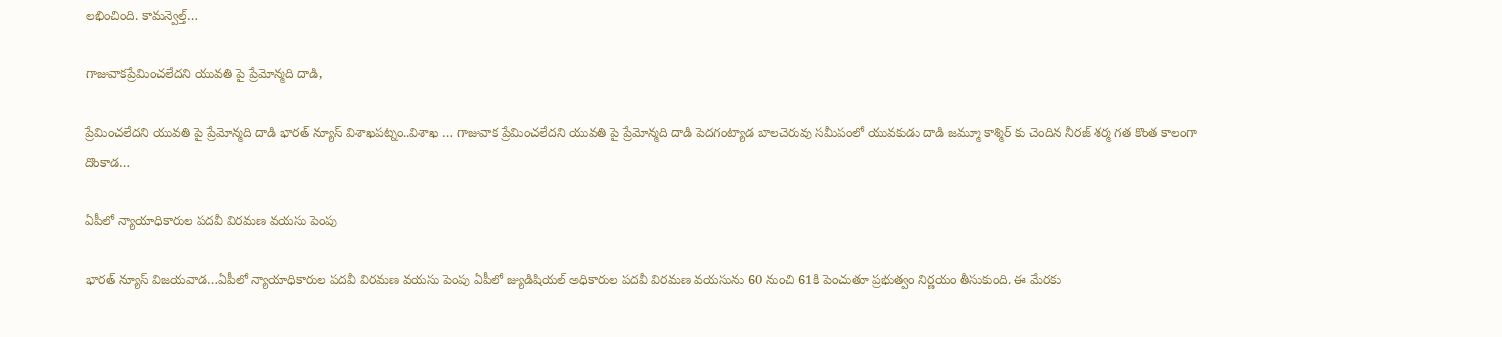లభించింది. కామన్వెల్త్‌…

గాజువాకప్రేమించలేదని యువతి పై ప్రేమోన్మది దాడి,

ప్రేమించలేదని యువతి పై ప్రేమోన్మది దాడి భారత్ న్యూస్ విశాఖపట్నం..విశాఖ … గాజువాక ప్రేమించలేదని యువతి పై ప్రేమోన్మది దాడి పెదగంట్యాడ బాలచెరువు సమీపంలో యువకుడు దాడి జమ్మూ కాశ్మిర్ కు చెందిన నీరజ్ శర్మ గత కొంత కాలంగా దొంకాడ…

ఏపీలో న్యాయాధికారుల పదవీ విరమణ వయసు పెంపు

భారత్ న్యూస్ విజయవాడ…ఏపీలో న్యాయాధికారుల పదవీ విరమణ వయసు పెంపు ఏపీలో జ్యుడిషియల్ అధికారుల పదవీ విరమణ వయసును 60 నుంచి 61కి పెంచుతూ ప్రభుత్వం నిర్ణయం తీసుకుంది. ఈ మేరకు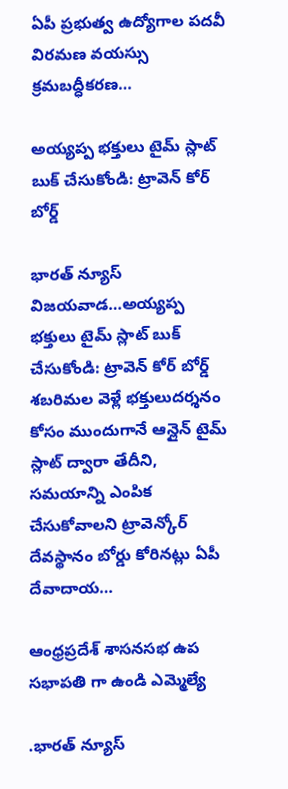ఏపీ ప్రభుత్వ ఉద్యోగాల పదవీ విరమణ వయస్సు క్రమబద్ధీకరణ…

అయ్యప్ప భక్తులు టైమ్ స్లాట్ బుక్ చేసుకోండి: ట్రావెన్ కోర్ బోర్డ్

భారత్ న్యూస్ విజయవాడ…అయ్యప్ప భక్తులు టైమ్ స్లాట్ బుక్ చేసుకోండి: ట్రావెన్ కోర్ బోర్డ్ శబరిమల వెళ్లే భక్తులుదర్శనం కోసం ముందుగానే ఆన్లైన్ టైమ్ స్లాట్ ద్వారా తేదీని, సమయాన్ని ఎంపిక చేసుకోవాలని ట్రావెన్కోర్ దేవస్థానం బోర్డు కోరినట్లు ఏపీ దేవాదాయ…

ఆంధ్రప్రదేశ్ శాసనసభ ఉప సభాపతి గా ఉండి ఎమ్మెల్యే

.భారత్ న్యూస్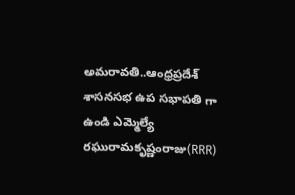అమరావతి..ఆంధ్రప్రదేశ్ శాసనసభ ఉప సభాపతి గా ఉండి ఎమ్మెల్యే రఘురామకృష్ణంరాజు(RRR)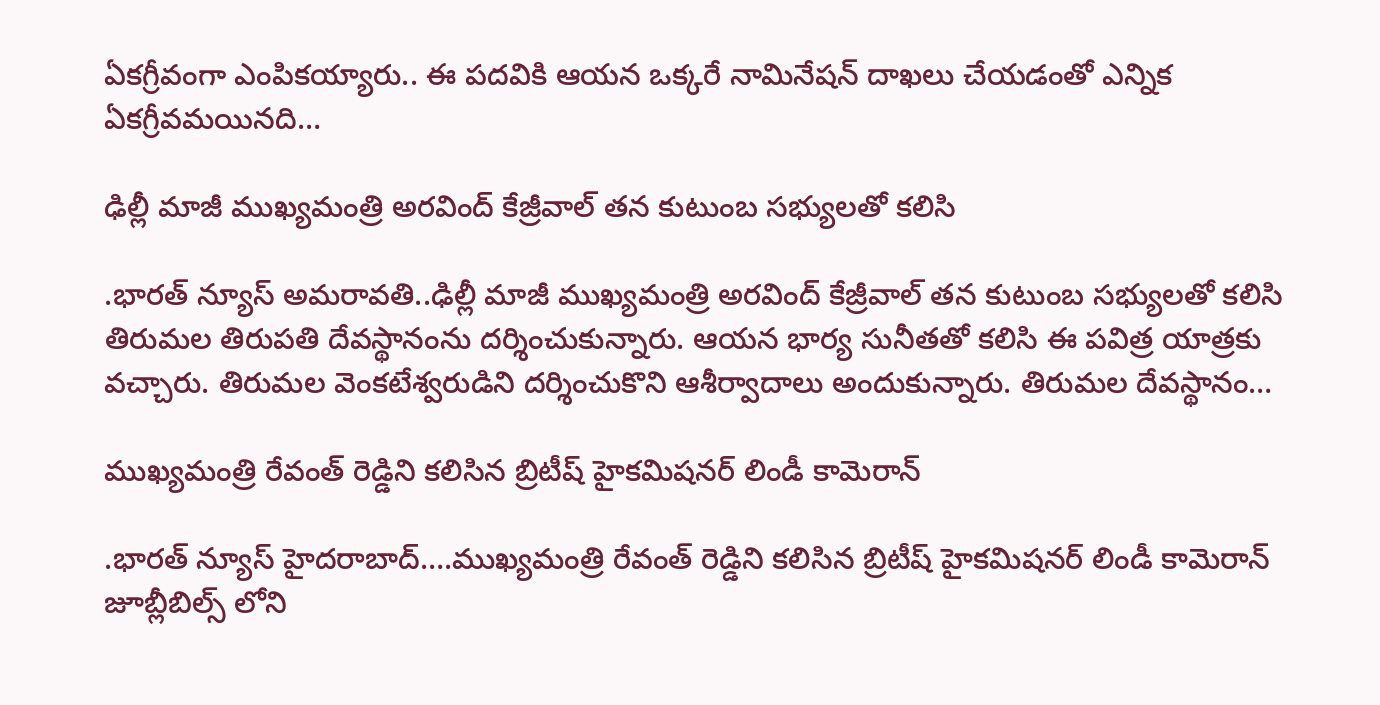ఏకగ్రీవంగా ఎంపికయ్యారు.. ఈ పదవికి ఆయన ఒక్కరే నామినేషన్ దాఖలు చేయడంతో ఎన్నిక ఏకగ్రీవమయినది…

ఢిల్లీ మాజీ ముఖ్యమంత్రి అరవింద్ కేజ్రీవాల్ తన కుటుంబ సభ్యులతో కలిసి

.భారత్ న్యూస్ అమరావతి..ఢిల్లీ మాజీ ముఖ్యమంత్రి అరవింద్ కేజ్రీవాల్ తన కుటుంబ సభ్యులతో కలిసి తిరుమల తిరుపతి దేవస్థానంను దర్శించుకున్నారు. ఆయన భార్య సునీతతో కలిసి ఈ పవిత్ర యాత్రకు వచ్చారు. తిరుమల వెంకటేశ్వరుడిని దర్శించుకొని ఆశీర్వాదాలు అందుకున్నారు. తిరుమల దేవస్థానం…

ముఖ్యమంత్రి రేవంత్ రెడ్డిని కలిసిన బ్రిటీష్ హైకమిషనర్ లిండీ కామెరాన్

.భారత్ న్యూస్ హైదరాబాద్….ముఖ్యమంత్రి రేవంత్ రెడ్డిని కలిసిన బ్రిటీష్ హైకమిషనర్ లిండీ కామెరాన్ జూబ్లీబిల్స్ లోని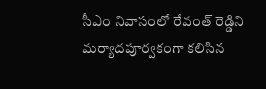సీఎం నివాసంలో రేవంత్ రెడ్డిని మర్యాదపూర్వకంగా కలిసిన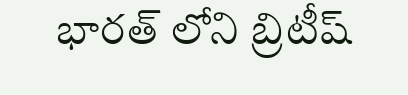భారత్ లోని బ్రిటీష్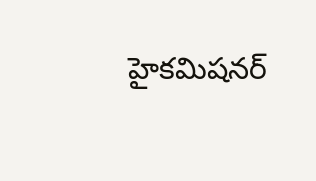హైకమిషనర్